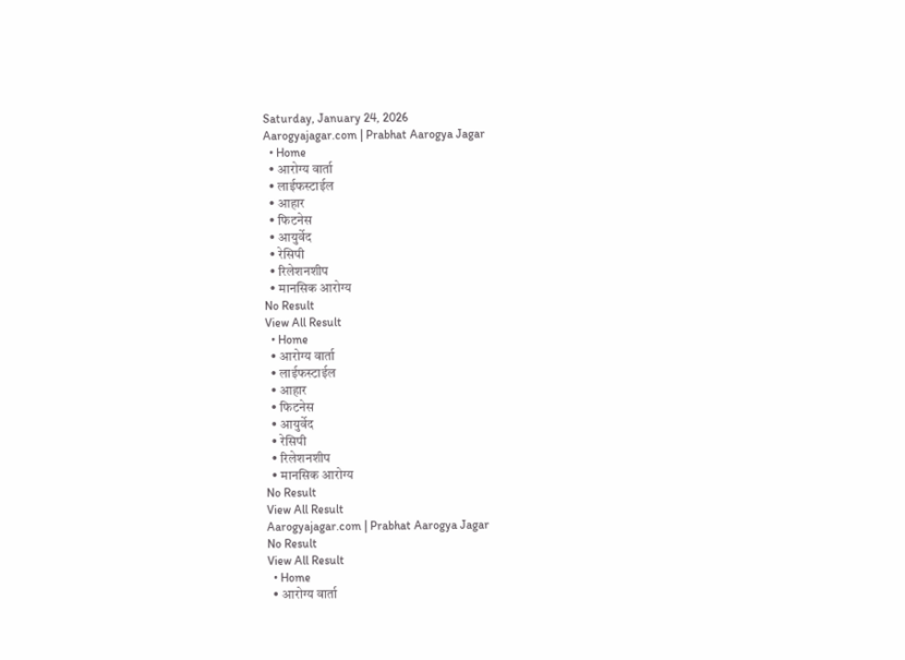Saturday, January 24, 2026
Aarogyajagar.com | Prabhat Aarogya Jagar
  • Home
  • आरोग्य वार्ता
  • लाईफस्टाईल
  • आहार
  • फिटनेस
  • आयुर्वेद
  • रेसिपी
  • रिलेशनशीप
  • मानसिक आरोग्य
No Result
View All Result
  • Home
  • आरोग्य वार्ता
  • लाईफस्टाईल
  • आहार
  • फिटनेस
  • आयुर्वेद
  • रेसिपी
  • रिलेशनशीप
  • मानसिक आरोग्य
No Result
View All Result
Aarogyajagar.com | Prabhat Aarogya Jagar
No Result
View All Result
  • Home
  • आरोग्य वार्ता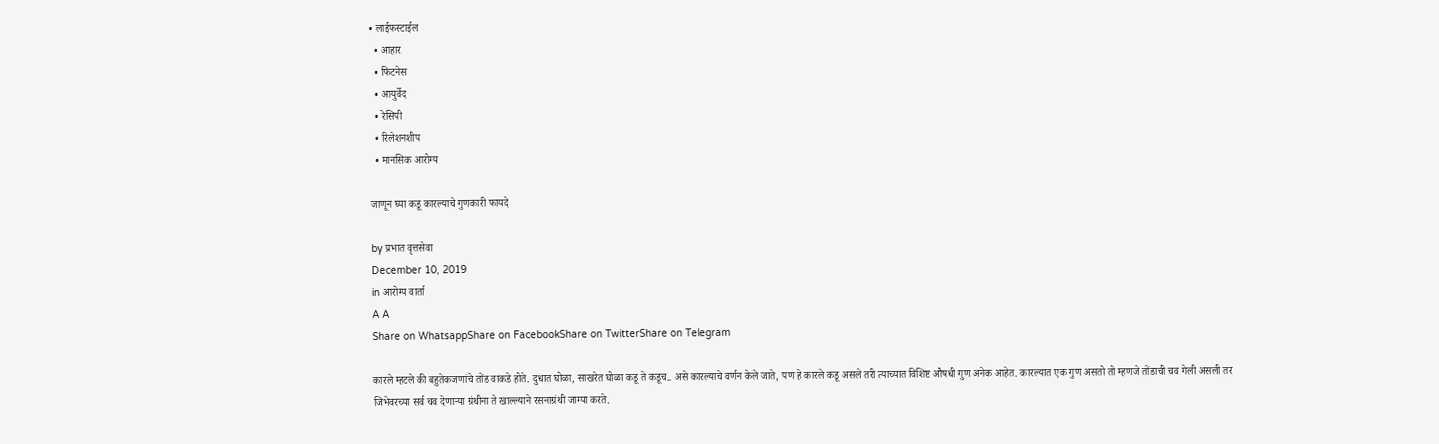• लाईफस्टाईल
  • आहार
  • फिटनेस
  • आयुर्वेद
  • रेसिपी
  • रिलेशनशीप
  • मानसिक आरोग्य

जाणून घ्या कडू कारल्याचे गुणकारी फायदे

by प्रभात वृत्तसेवा
December 10, 2019
in आरोग्य वार्ता
A A
Share on WhatsappShare on FacebookShare on TwitterShare on Telegram

कारले म्हटले की बहुतेकजणांचे तोंड वाकडे होते. दुधात घोळा, साखरेत घोळा कडू ते कडूच.. असे कारल्याचे वर्णन केले जाते, पण हे कारले कडू असले तरी त्याच्यात विशिष्ट औषधी गुण अनेक आहेत. कारल्यात एक गुण असतो तो म्हणजे तोंडाची चव गेली असली तर जिभेवरच्या सर्व चव देणाऱ्या ग्रंथीना ते खाल्ल्याने रसनाग्रंथी जाग्या करते.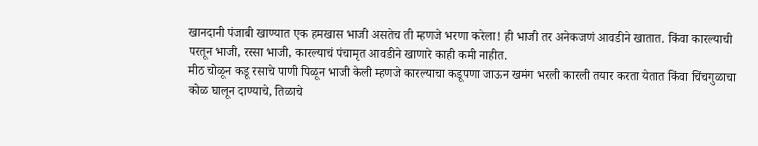खानदानी पंजाबी खाण्यात एक हमखास भाजी असतेच ती म्हणजे भरणा करेला! ही भाजी तर अनेकजणं आवडीने खातात. किंवा कारल्याची परतून भाजी, रस्सा भाजी, कारल्याचं पंचामृत आवडीने खाणारे काही कमी नाहीत.
मीठ चोळून कडू रसाचे पाणी पिळून भाजी केली म्हणजे कारल्याचा कडूपणा जाऊन खमंग भरली कारली तयार करता येतात किंवा चिंचगुळाचा कोळ घालून दाण्याचे, तिळाचे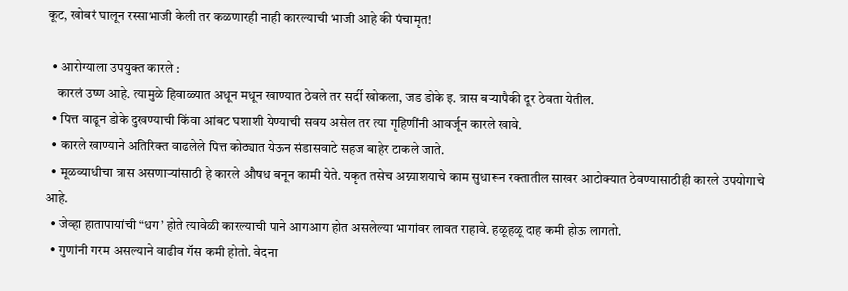कूट, खोबरं घालून रस्साभाजी केली तर कळणारही नाही कारल्याची भाजी आहे की पंचामृत!

  • आरोग्याला उपयुक्त कारले :
    कारलं उष्ण आहे. त्यामुळे हिवाळ्यात अधून मधून खाण्यात ठेवले तर सर्दी खोकला, जड डोके इ. त्रास बऱ्यापैकी दूर ठेवता येतील.
  • पित्त वाढून डोके दुखण्याची किंवा आंबट घशाशी येण्याची सवय असेल तर त्या गृहिणींनी आवर्जून कारले खावे.
  • कारले खाण्याने अतिरिक्त वाढलेले पित्त कोठ्यात येऊन संडासवाटे सहज बाहेर टाकले जाते.
  • मूळव्याधीचा त्रास असणाऱ्यांसाठी हे कारले औषध बनून कामी येते. यकृत तसेच अग्न्याशयाचे काम सुधारून रक्तातील साखर आटोक्‍यात ठेवण्यासाठीही कारले उपयोगाचे आहे.
  • जेव्हा हातापायांची “धग’ होते त्यावेळी कारल्याची पाने आगआग होत असलेल्या भागांवर लावत राहावे. हळूहळू दाह कमी होऊ लागतो.
  • गुणांनी गरम असल्याने वाढीव गॅस कमी होतो. वेदना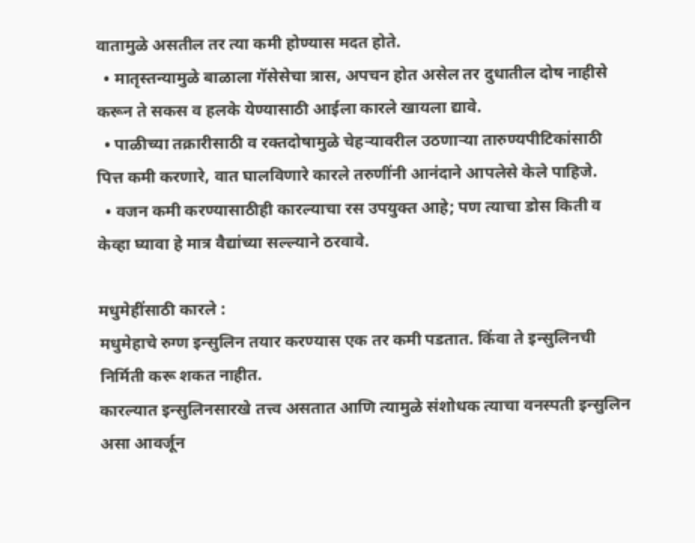वातामुळे असतील तर त्या कमी होण्यास मदत होते.
  • मातृस्तन्यामुळे बाळाला गॅसेसेचा त्रास, अपचन होत असेल तर दुधातील दोष नाहीसे करून ते सकस व हलके येण्यासाठी आईला कारले खायला द्यावे.
  • पाळीच्या तक्रारीसाठी व रक्तदोषामुळे चेहऱ्यावरील उठणाऱ्या तारुण्यपीटिकांसाठी पित्त कमी करणारे, वात घालविणारे कारले तरुणींनी आनंदाने आपलेसे केले पाहिजे.
  • वजन कमी करण्यासाठीही कारल्याचा रस उपयुक्त आहे; पण त्याचा डोस किती व केव्हा घ्यावा हे मात्र वैद्यांच्या सल्ल्याने ठरवावे.

मधुमेहींसाठी कारले :
मधुमेहाचे रुग्ण इन्सुलिन तयार करण्यास एक तर कमी पडतात. किंवा ते इन्सुलिनची निर्मिती करू शकत नाहीत.
कारल्यात इन्सुलिनसारखे तत्त्व असतात आणि त्यामुळे संशोधक त्याचा वनस्पती इन्सुलिन असा आवर्जून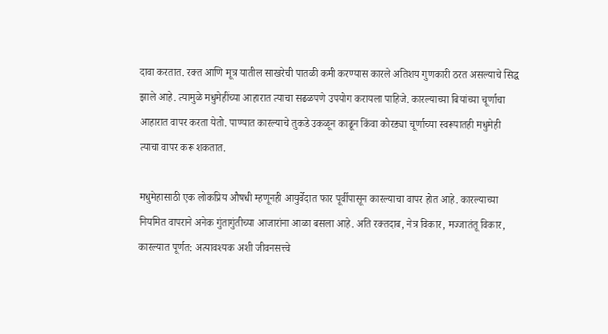दावा करतात. रक्त आणि मूत्र यातील साखरेची पातळी कमी करण्यास कारले अतिशय गुणकारी ठरत असल्याचे सिद्ध झाले आहे. त्यामुळे मधुमेहींच्या आहारात त्याचा सढळपणे उपयोग करायला पाहिजे. कारल्याच्या बियांच्या चूर्णाचा आहारात वापर करता येतो. पाण्यात कारल्याचे तुकडे उकळून काढून किंवा कोरड्या चूर्णाच्या स्वरूपातही मधुमेही त्याचा वापर करू शकतात.

मधुमेहासाठी एक लोकप्रिय औषधी म्हणूनही आयुर्वेदात फार पूर्वीपासून कारल्याचा वापर होत आहे. कारल्याच्या नियमित वापराने अनेक गुंतागुंतीच्या आजारांना आळा बसला आहे. अति रक्तदाब, नेत्र विकार, मज्जातंतू विकार, कारल्यात पूर्णत: अत्यावश्‍यक अशी जीवनसत्त्वे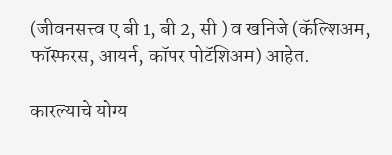(जीवनसत्त्व ए बी 1, बी 2, सी ) व खनिजे (कॅल्शिअम, फॉस्फरस, आयर्न, कॉपर पोटॅशिअम) आहेत.

कारल्याचे योग्य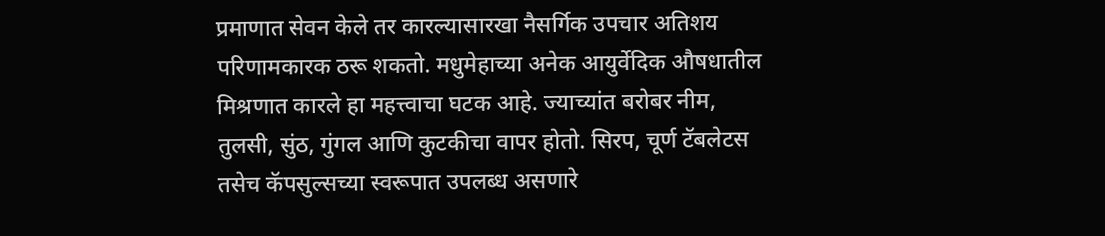प्रमाणात सेवन केले तर कारल्यासारखा नैसर्गिक उपचार अतिशय परिणामकारक ठरू शकतो. मधुमेहाच्या अनेक आयुर्वेदिक औषधातील मिश्रणात कारले हा महत्त्वाचा घटक आहे. ज्याच्यांत बरोबर नीम, तुलसी, सुंठ, गुंगल आणि कुटकीचा वापर होतो. सिरप, चूर्ण टॅबलेटस तसेच कॅपसुल्सच्या स्वरूपात उपलब्ध असणारे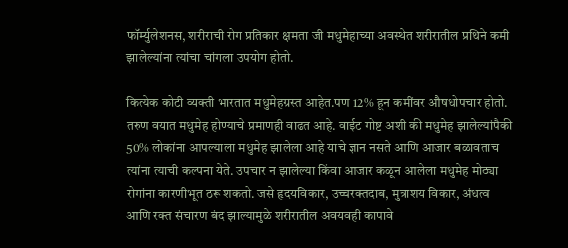फॉर्म्युलेशनस, शरीराची रोग प्रतिकार क्षमता जी मधुमेहाच्या अवस्थेत शरीरातील प्रथिने कमी झालेल्यांना त्यांचा चांगला उपयोग होतो.

कित्येक कोटी व्यक्ती भारतात मधुमेहग्रस्त आहेत.पण 12% हून कमींवर औषधोपचार होतो. तरुण वयात मधुमेह होण्याचे प्रमाणही वाढत आहे. वाईट गोष्ट अशी की मधुमेह झालेल्यांपैकी 50% लोकांना आपल्याला मधुमेह झालेला आहे याचे ज्ञान नसते आणि आजार बळावताच त्यांना त्याची कल्पना येते. उपचार न झालेल्या किंवा आजार कळून आलेला मधुमेह मोठ्या रोगांना कारणीभूत ठरू शकतो. जसे हृदयविकार, उच्चरक्तदाब, मुत्राशय विकार, अंधत्व आणि रक्त संचारण बंद झाल्यामुळे शरीरातील अवयवही कापावे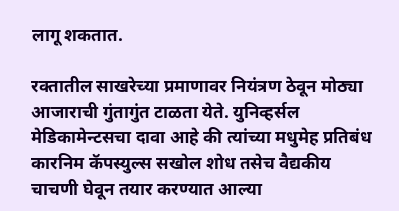लागू शकतात.

रक्तातील साखरेच्या प्रमाणावर नियंत्रण ठेवून मोठ्या आजाराची गुंतागुंत टाळता येते. युनिव्हर्सल मेडिकामेन्टसचा दावा आहे की त्यांच्या मधुमेह प्रतिबंध कारनिम कॅपस्युल्स सखोल शोध तसेच वैद्यकीय चाचणी घेवून तयार करण्यात आल्या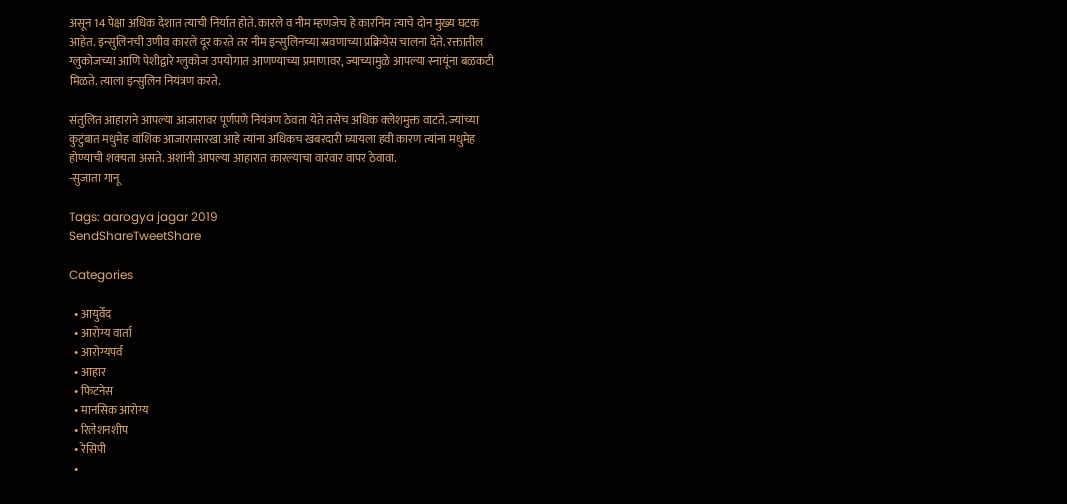असून 14 पेक्षा अधिक देशात त्याची निर्यात होते. कारले व नीम म्हणजेच हे कारनिम त्याचे दोन मुख्य घटक आहेत. इन्सुलिनची उणीव कारले दूर करते तर नीम इन्सुलिनच्या स्रवणाच्या प्रक्रियेस चालना देते. रक्तातील ग्लुकोजच्या आणि पेशीद्वारे ग्लुकोज उपयोगात आणण्याच्या प्रमाणावर, ज्याच्यामुळे आपल्या स्नायूंना बळकटी मिळते. त्याला इन्सुलिन नियंत्रण करते.

संतुलित आहाराने आपल्या आजारावर पूर्णपणे नियंत्रण ठेवता येते तसेच अधिक क्‍लेशमुक्त वाटते. ज्यांच्या कुटुंबात मधुमेह वांशिक आजारासारखा आहे त्यांना अधिकच खबरदारी घ्यायला हवी कारण त्यांना मधुमेह होण्याची शक्‍यता असते. अशांनी आपल्या आहारात कारल्याचा वारंवार वापर ठेवावा.
-सुजाता गानू

Tags: aarogya jagar 2019
SendShareTweetShare

Categories

  • आयुर्वेद
  • आरोग्य वार्ता
  • आरोग्यपर्व
  • आहार
  • फिटनेस
  • मानसिक आरोग्य
  • रिलेशनशीप
  • रेसिपी
  •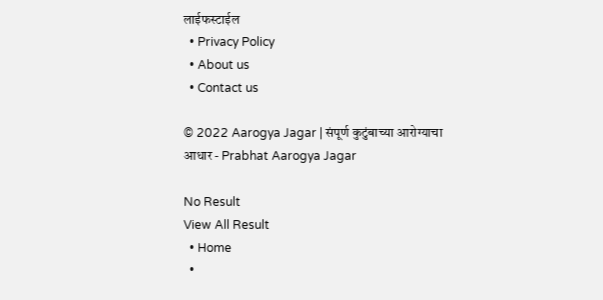लाईफस्टाईल
  • Privacy Policy
  • About us
  • Contact us

© 2022 Aarogya Jagar | संपूर्ण कुटुंबाच्या आरोग्याचा आधार - Prabhat Aarogya Jagar

No Result
View All Result
  • Home
  •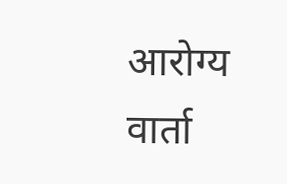आरोग्य वार्ता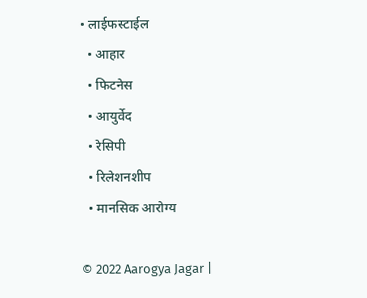• लाईफस्टाईल
  • आहार
  • फिटनेस
  • आयुर्वेद
  • रेसिपी
  • रिलेशनशीप
  • मानसिक आरोग्य

© 2022 Aarogya Jagar |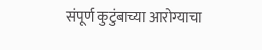संपूर्ण कुटुंबाच्या आरोग्याचा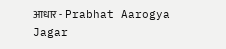आधार - Prabhat Aarogya Jagar